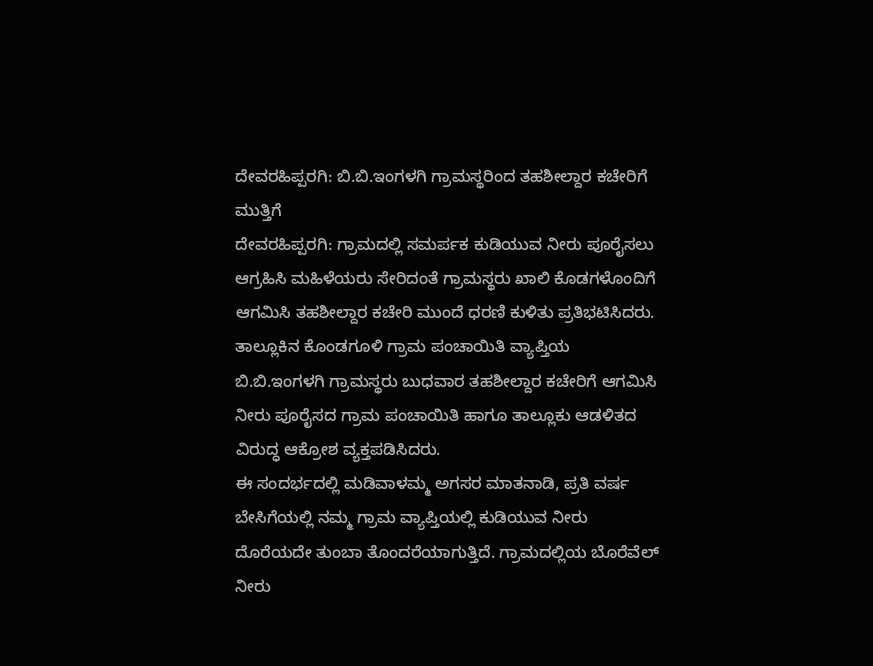ದೇವರಹಿಪ್ಪರಗಿ: ಬಿ.ಬಿ.ಇಂಗಳಗಿ ಗ್ರಾಮಸ್ಥರಿಂದ ತಹಶೀಲ್ದಾರ ಕಚೇರಿಗೆ ಮುತ್ತಿಗೆ
ದೇವರಹಿಪ್ಪರಗಿ: ಗ್ರಾಮದಲ್ಲಿ ಸಮರ್ಪಕ ಕುಡಿಯುವ ನೀರು ಪೂರೈಸಲು ಆಗ್ರಹಿಸಿ ಮಹಿಳೆಯರು ಸೇರಿದಂತೆ ಗ್ರಾಮಸ್ಥರು ಖಾಲಿ ಕೊಡಗಳೊಂದಿಗೆ ಆಗಮಿಸಿ ತಹಶೀಲ್ದಾರ ಕಚೇರಿ ಮುಂದೆ ಧರಣಿ ಕುಳಿತು ಪ್ರತಿಭಟಿಸಿದರು.
ತಾಲ್ಲೂಕಿನ ಕೊಂಡಗೂಳಿ ಗ್ರಾಮ ಪಂಚಾಯಿತಿ ವ್ಯಾಪ್ತಿಯ ಬಿ.ಬಿ.ಇಂಗಳಗಿ ಗ್ರಾಮಸ್ಥರು ಬುಧವಾರ ತಹಶೀಲ್ದಾರ ಕಚೇರಿಗೆ ಆಗಮಿಸಿ ನೀರು ಪೂರೈಸದ ಗ್ರಾಮ ಪಂಚಾಯಿತಿ ಹಾಗೂ ತಾಲ್ಲೂಕು ಆಡಳಿತದ ವಿರುದ್ಧ ಆಕ್ರೋಶ ವ್ಯಕ್ತಪಡಿಸಿದರು.
ಈ ಸಂದರ್ಭದಲ್ಲಿ ಮಡಿವಾಳಮ್ಮ ಅಗಸರ ಮಾತನಾಡಿ, ಪ್ರತಿ ವರ್ಷ ಬೇಸಿಗೆಯಲ್ಲಿ ನಮ್ಮ ಗ್ರಾಮ ವ್ಯಾಪ್ತಿಯಲ್ಲಿ ಕುಡಿಯುವ ನೀರು ದೊರೆಯದೇ ತುಂಬಾ ತೊಂದರೆಯಾಗುತ್ತಿದೆ. ಗ್ರಾಮದಲ್ಲಿಯ ಬೊರೆವೆಲ್ ನೀರು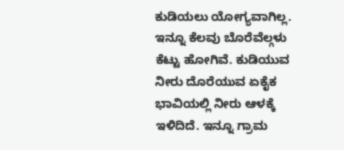ಕುಡಿಯಲು ಯೋಗ್ಯವಾಗಿಲ್ಲ. ಇನ್ನೂ ಕೆಲವು ಬೊರೆವೆಲ್ಗಳು ಕೆಟ್ಟು ಹೋಗಿವೆ. ಕುಡಿಯುವ ನೀರು ದೊರೆಯುವ ಏಕೈಕ ಭಾವಿಯಲ್ಲಿ ನೀರು ಆಳಕ್ಕೆ ಇಳಿದಿದೆ. ಇನ್ನೂ ಗ್ರಾಮ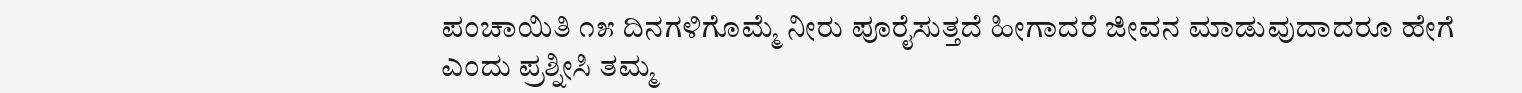ಪಂಚಾಯಿತಿ ೧೫ ದಿನಗಳಿಗೊಮ್ಮೆ ನೀರು ಪೂರೈಸುತ್ತದೆ ಹೀಗಾದರೆ ಜೀವನ ಮಾಡುವುದಾದರೂ ಹೇಗೆ ಎಂದು ಪ್ರಶ್ನೀಸಿ ತಮ್ಮ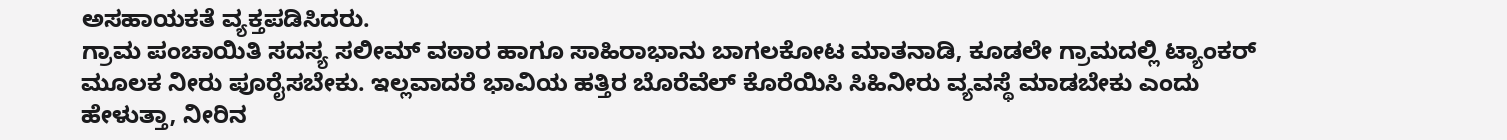ಅಸಹಾಯಕತೆ ವ್ಯಕ್ತಪಡಿಸಿದರು.
ಗ್ರಾಮ ಪಂಚಾಯಿತಿ ಸದಸ್ಯ ಸಲೀಮ್ ವಠಾರ ಹಾಗೂ ಸಾಹಿರಾಭಾನು ಬಾಗಲಕೋಟ ಮಾತನಾಡಿ, ಕೂಡಲೇ ಗ್ರಾಮದಲ್ಲಿ ಟ್ಯಾಂಕರ್ ಮೂಲಕ ನೀರು ಪೂರೈಸಬೇಕು. ಇಲ್ಲವಾದರೆ ಭಾವಿಯ ಹತ್ತಿರ ಬೊರೆವೆಲ್ ಕೊರೆಯಿಸಿ ಸಿಹಿನೀರು ವ್ಯವಸ್ಥೆ ಮಾಡಬೇಕು ಎಂದು ಹೇಳುತ್ತಾ, ನೀರಿನ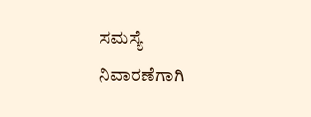ಸಮಸ್ಯೆ ನಿವಾರಣೆಗಾಗಿ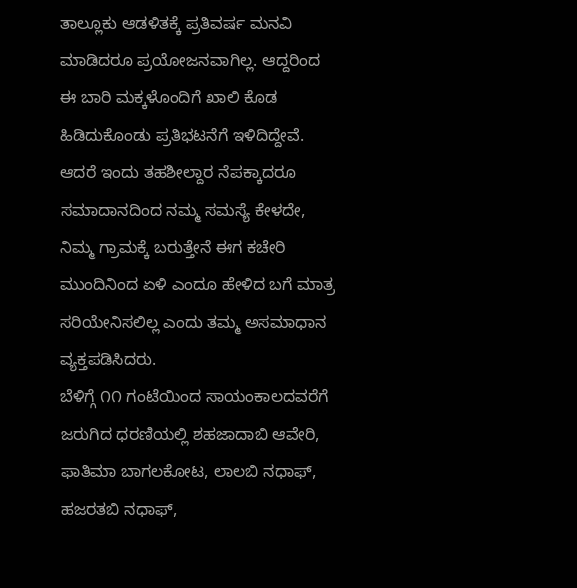ತಾಲ್ಲೂಕು ಆಡಳಿತಕ್ಕೆ ಪ್ರತಿವರ್ಷ ಮನವಿ ಮಾಡಿದರೂ ಪ್ರಯೋಜನವಾಗಿಲ್ಲ. ಆದ್ದರಿಂದ ಈ ಬಾರಿ ಮಕ್ಕಳೊಂದಿಗೆ ಖಾಲಿ ಕೊಡ ಹಿಡಿದುಕೊಂಡು ಪ್ರತಿಭಟನೆಗೆ ಇಳಿದಿದ್ದೇವೆ. ಆದರೆ ಇಂದು ತಹಶೀಲ್ದಾರ ನೆಪಕ್ಕಾದರೂ ಸಮಾದಾನದಿಂದ ನಮ್ಮ ಸಮಸ್ಯೆ ಕೇಳದೇ, ನಿಮ್ಮ ಗ್ರಾಮಕ್ಕೆ ಬರುತ್ತೇನೆ ಈಗ ಕಚೇರಿ ಮುಂದಿನಿಂದ ಏಳಿ ಎಂದೂ ಹೇಳಿದ ಬಗೆ ಮಾತ್ರ ಸರಿಯೇನಿಸಲಿಲ್ಲ ಎಂದು ತಮ್ಮ ಅಸಮಾಧಾನ ವ್ಯಕ್ತಪಡಿಸಿದರು.
ಬೆಳಿಗ್ಗೆ ೧೧ ಗಂಟೆಯಿಂದ ಸಾಯಂಕಾಲದವರೆಗೆ ಜರುಗಿದ ಧರಣಿಯಲ್ಲಿ ಶಹಜಾದಾಬಿ ಆವೇರಿ, ಫಾತಿಮಾ ಬಾಗಲಕೋಟ, ಲಾಲಬಿ ನಧಾಫ್, ಹಜರತಬಿ ನಧಾಫ್,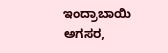ಇಂದ್ರಾಬಾಯಿ ಅಗಸರ,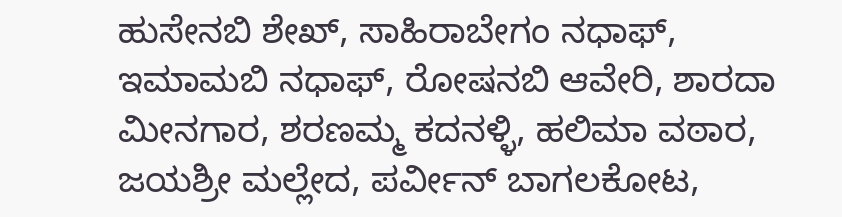ಹುಸೇನಬಿ ಶೇಖ್, ಸಾಹಿರಾಬೇಗಂ ನಧಾಫ್, ಇಮಾಮಬಿ ನಧಾಫ್, ರೋಷನಬಿ ಆವೇರಿ, ಶಾರದಾ ಮೀನಗಾರ, ಶರಣಮ್ಮ ಕದನಳ್ಳಿ, ಹಲಿಮಾ ವಠಾರ, ಜಯಶ್ರೀ ಮಲ್ಲೇದ, ಪರ್ವೀನ್ ಬಾಗಲಕೋಟ,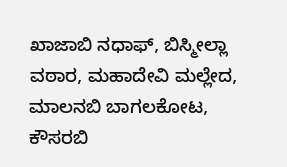ಖಾಜಾಬಿ ನಧಾಫ್, ಬಿಸ್ಮೀಲ್ಲಾ ವಠಾರ, ಮಹಾದೇವಿ ಮಲ್ಲೇದ, ಮಾಲನಬಿ ಬಾಗಲಕೋಟ, ಕೌಸರಬಿ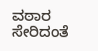ವಠಾರ ಸೇರಿದಂತೆ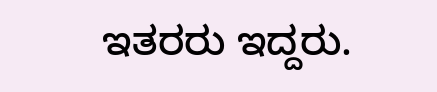ಇತರರು ಇದ್ದರು.